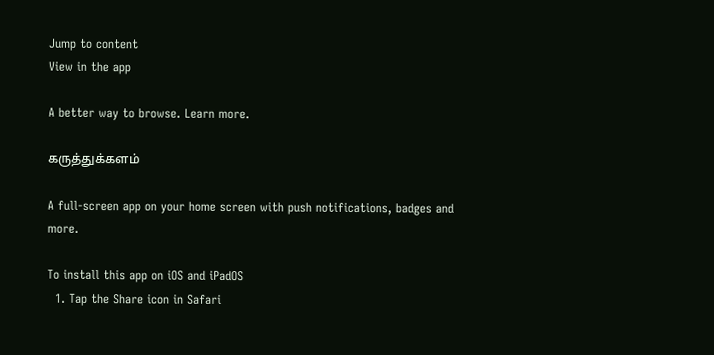Jump to content
View in the app

A better way to browse. Learn more.

கருத்துக்களம்

A full-screen app on your home screen with push notifications, badges and more.

To install this app on iOS and iPadOS
  1. Tap the Share icon in Safari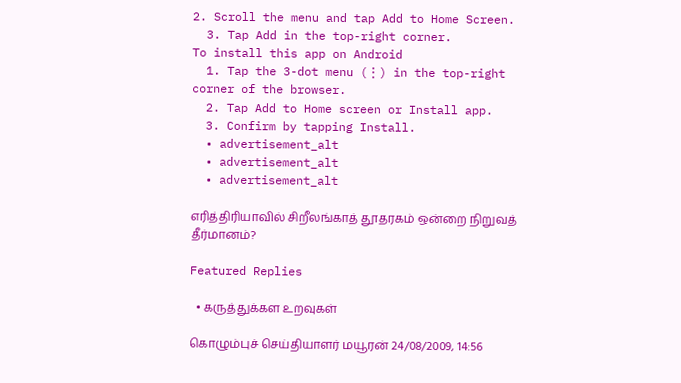2. Scroll the menu and tap Add to Home Screen.
  3. Tap Add in the top-right corner.
To install this app on Android
  1. Tap the 3-dot menu (⋮) in the top-right corner of the browser.
  2. Tap Add to Home screen or Install app.
  3. Confirm by tapping Install.
  • advertisement_alt
  • advertisement_alt
  • advertisement_alt

எரித்திரியாவில் சிறீலங்காத் தூதரகம் ஒன்றை நிறுவத் தீர்மானம்?

Featured Replies

  • கருத்துக்கள உறவுகள்

கொழும்புச் செய்தியாளர் மயூரன் 24/08/2009, 14:56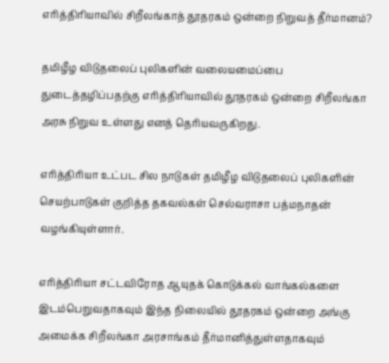எரித்திரியாவில் சிறீலங்காத் தூதரகம் ஒன்றை நிறுவத் தீர்மானம்?

தமிழீழ விடுதலைப் புலிகளின் வலையமைப்பை துடைத்தழிப்பதற்கு எரித்திரியாவில் தூதரகம் ஒன்றை சிறீலங்கா அரசு நிறுவ உள்ளது எனத் தெரியவருகிறது.

எரித்திரியா உட்பட சில நாடுகள் தமிழீழ விடுதலைப் புலிகளின் செயற்பாடுகள் குறித்த தகவல்கள் செல்வராசா பத்மநாதன் வழங்கியுள்ளார்.

எரித்திரியா சட்டவிரோத ஆயுதக் கொடுக்கல் வாங்கல்களை இடம்பெறுவதாகவும் இந்த நிலையில் தூதரகம் ஒன்றை அங்கு அமைக்க சிறீலங்கா அரசாங்கம் தீர்மானித்துள்ளதாகவும்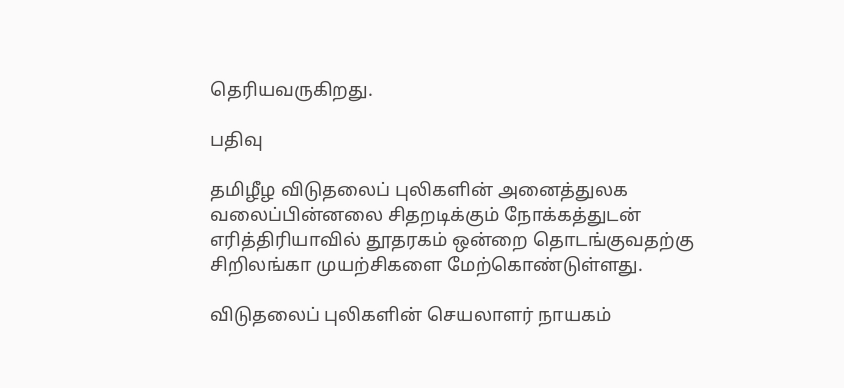தெரியவருகிறது.

பதிவு

தமிழீழ விடுதலைப் புலிகளின் அனைத்துலக வலைப்பின்னலை சிதறடிக்கும் நோக்கத்துடன் எரித்திரியாவில் தூதரகம் ஒன்றை தொடங்குவதற்கு சிறிலங்கா முயற்சிகளை மேற்கொண்டுள்ளது.

விடுதலைப் புலிகளின் செயலாளர் நாயகம்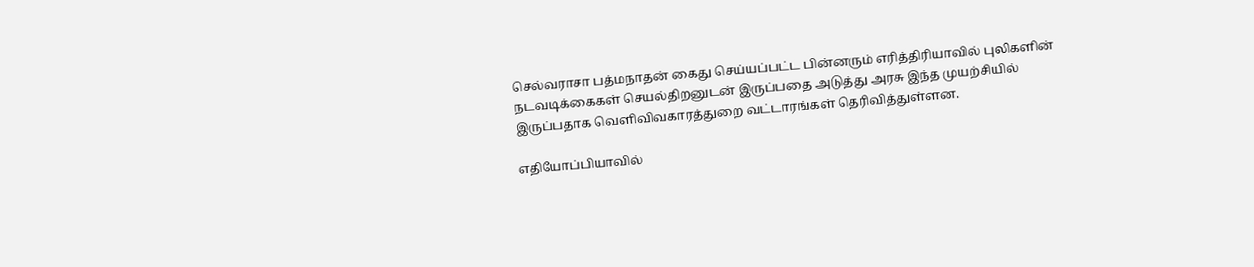செல்வராசா பத்மநாதன் கைது செய்யப்பட்ட பின்னரும் எரித்திரியாவில் புலிகளின் நடவடிக்கைகள் செயல்திறனுடன் இருப்பதை அடுத்து அரசு இந்த முயற்சியில் இருப்பதாக வெளிவிவகாரத்துறை வட்டாரங்கள் தெரிவித்துள்ளன.

எதியோப்பியாவில்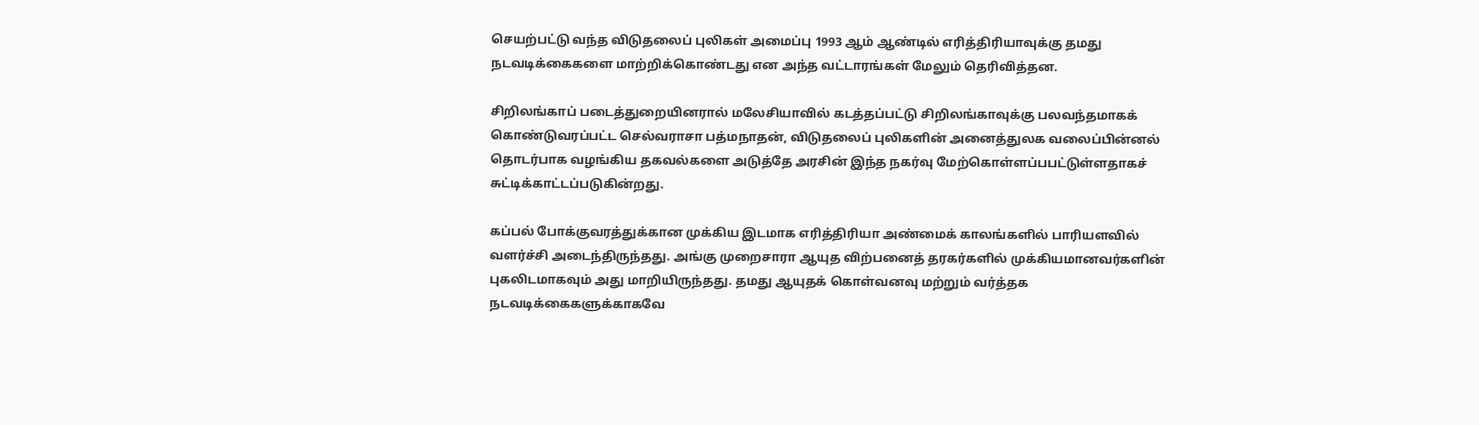செயற்பட்டு வந்த விடுதலைப் புலிகள் அமைப்பு 1993 ஆம் ஆண்டில் எரித்திரியாவுக்கு தமது நடவடிக்கைகளை மாற்றிக்கொண்டது என அந்த வட்டாரங்கள் மேலும் தெரிவித்தன.

சிறிலங்காப் படைத்துறையினரால் மலேசியாவில் கடத்தப்பட்டு சிறிலங்காவுக்கு பலவந்தமாகக் கொண்டுவரப்பட்ட செல்வராசா பத்மநாதன், விடுதலைப் புலிகளின் அனைத்துலக வலைப்பின்னல் தொடர்பாக வழங்கிய தகவல்களை அடுத்தே அரசின் இந்த நகர்வு மேற்கொள்ளப்பபட்டுள்ளதாகச் சுட்டிக்காட்டப்படுகின்றது.

கப்பல் போக்குவரத்துக்கான முக்கிய இடமாக எரித்திரியா அண்மைக் காலங்களில் பாரியளவில் வளர்ச்சி அடைந்திருந்தது. அங்கு முறைசாரா ஆயுத விற்பனைத் தரகர்களில் முக்கியமானவர்களின் புகலிடமாகவும் அது மாறியிருந்தது. தமது ஆயுதக் கொள்வனவு மற்றும் வர்த்தக நடவடிக்கைகளுக்காகவே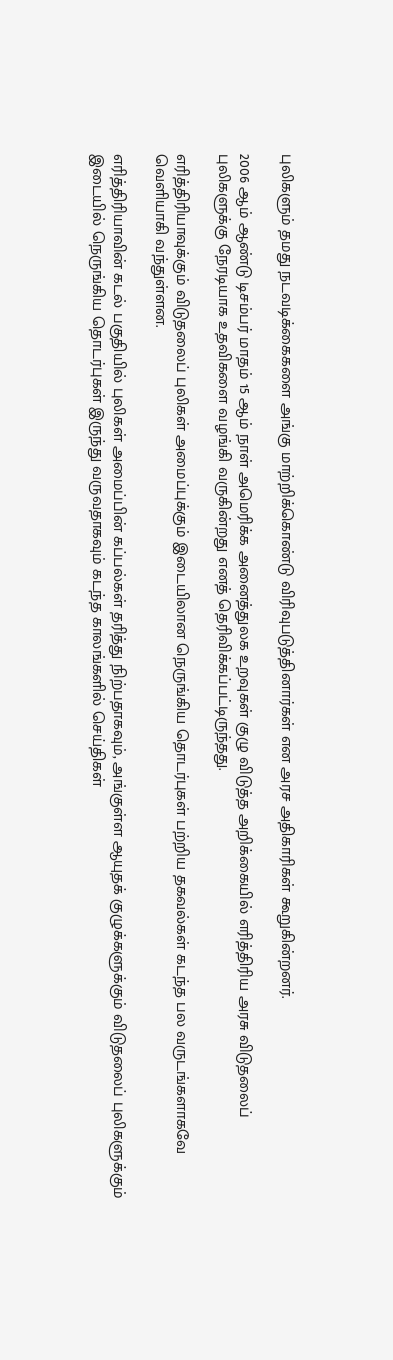புலிகளும் தமது நடவடிக்கைகளை அங்கு மாற்றிக்கொண்டு விரிவுபடுத்தினார்கள் என அரச அதிகாரிகள் கூறுகின்றனர்.

2006 ஆம் ஆண்டு டிசம்பர் மாதம் 15 ஆம் நாள் அமெரிக்க அனைத்துலக உறவுகள் குழு விடுத்த அறிக்கையில் எரித்திரிய அரசு விடுதலைப் புலிகளுக்கு நேரடியாக உதவிகளை வழங்கி வருகின்றது எனத் தெரிவிக்கப்பட்டிருந்தது.

எரித்திரியாவுக்கும் விடுதலைப் புலிகள் அமைப்புக்கும் இடையிலான நெருங்கிய தொடர்புகள் பற்றிய தகவல்கள் கடந்த பல வருடங்களாகவே வெளியாகி வந்துள்ளன.

எரித்திரியாவின் கடல் பகுதியில் புலிகள் அமைப்பின் கப்பல்கள் தரித்து நிற்பதாகவும், அங்குள்ள ஆயுதக் குழுக்களுக்கும் விடுதலைப் புலிகளுக்கும் இடையில் நெருங்கிய தொடர்புகள் இருந்து வருவதாகவும் கடந்த காலங்களில் செய்திகள்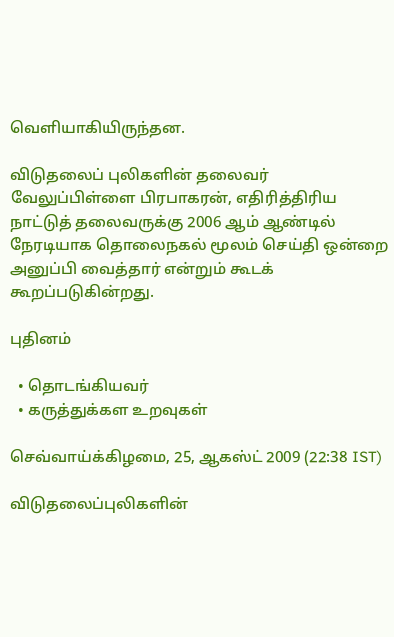வெளியாகியிருந்தன.

விடுதலைப் புலிகளின் தலைவர் வேலுப்பிள்ளை பிரபாகரன், எதிரித்திரிய நாட்டுத் தலைவருக்கு 2006 ஆம் ஆண்டில் நேரடியாக தொலைநகல் மூலம் செய்தி ஒன்றை அனுப்பி வைத்தார் என்றும் கூடக் கூறப்படுகின்றது.

புதினம்

  • தொடங்கியவர்
  • கருத்துக்கள உறவுகள்

செவ்வாய்க்கிழமை, 25, ஆகஸ்ட் 2009 (22:38 IST)

விடுதலைப்புலிகளின்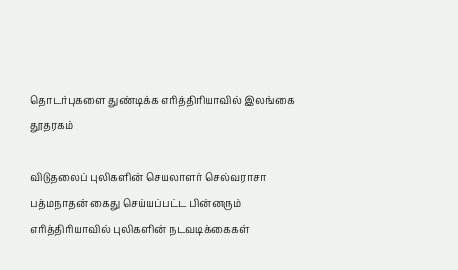தொடர்புகளை துண்டிக்க எரித்திரியாவில் இலங்கை தூதரகம்

விடுதலைப் புலிகளின் செயலாளர் செல்வராசா பத்மநாதன் கைது செய்யப்பட்ட பின்னரும் எரித்திரியாவில் புலிகளின் நடவடிக்கைகள்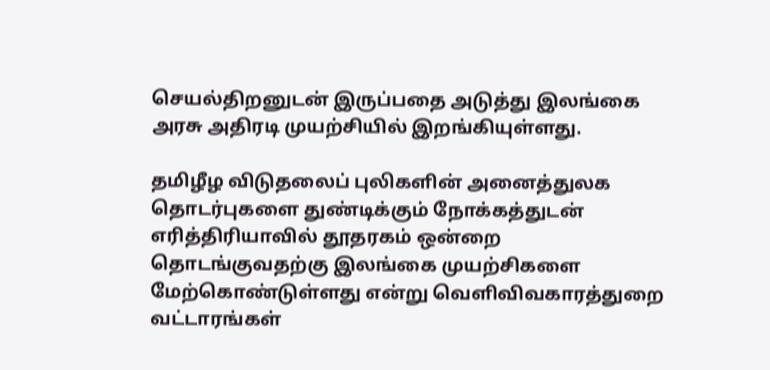செயல்திறனுடன் இருப்பதை அடுத்து இலங்கை அரசு அதிரடி முயற்சியில் இறங்கியுள்ளது.

தமிழீழ விடுதலைப் புலிகளின் அனைத்துலக தொடர்புகளை துண்டிக்கும் நோக்கத்துடன் எரித்திரியாவில் தூதரகம் ஒன்றை தொடங்குவதற்கு இலங்கை முயற்சிகளை மேற்கொண்டுள்ளது என்று வெளிவிவகாரத்துறை வட்டாரங்கள்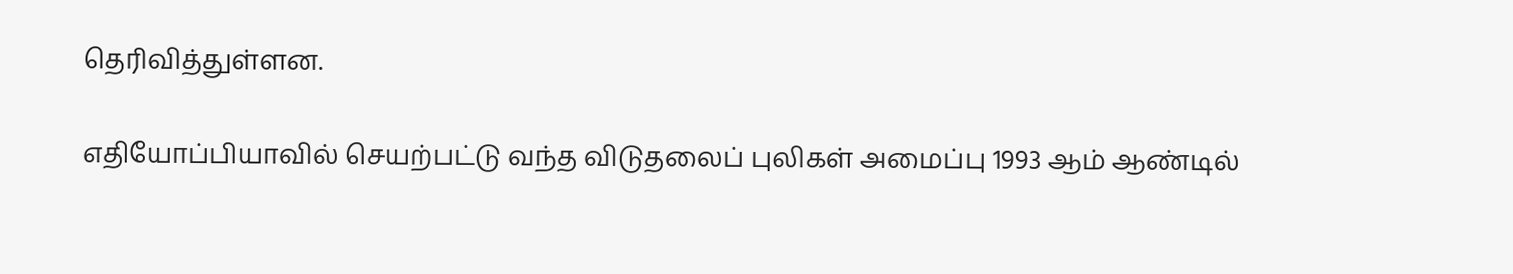தெரிவித்துள்ளன.

எதியோப்பியாவில் செயற்பட்டு வந்த விடுதலைப் புலிகள் அமைப்பு 1993 ஆம் ஆண்டில்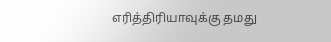எரித்திரியாவுக்கு தமது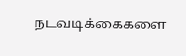நடவடிக்கைகளை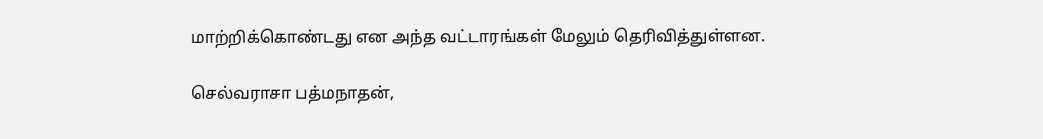மாற்றிக்கொண்டது என அந்த வட்டாரங்கள் மேலும் தெரிவித்துள்ளன.

செல்வராசா பத்மநாதன்,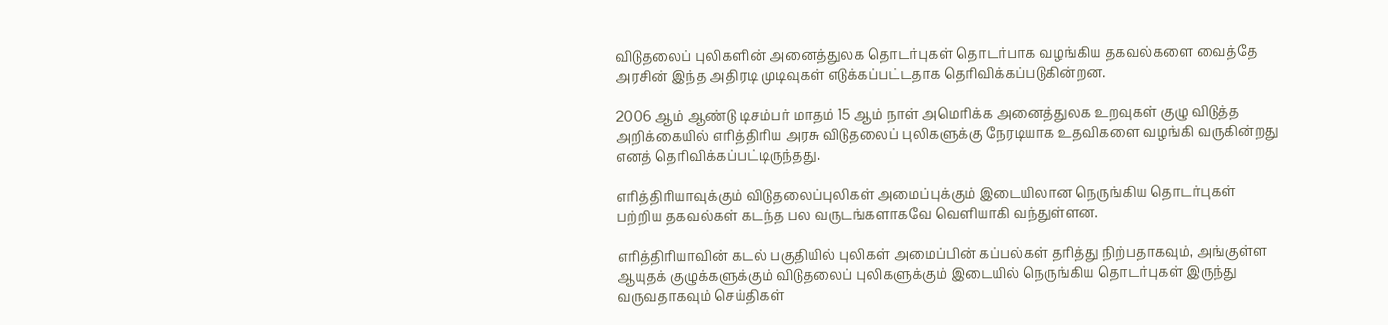விடுதலைப் புலிகளின் அனைத்துலக தொடர்புகள் தொடர்பாக வழங்கிய தகவல்களை வைத்தே அரசின் இந்த அதிரடி முடிவுகள் எடுக்கப்பட்டதாக தெரிவிக்கப்படுகின்றன.

2006 ஆம் ஆண்டு டிசம்பர் மாதம் 15 ஆம் நாள் அமெரிக்க அனைத்துலக உறவுகள் குழு விடுத்த அறிக்கையில் எரித்திரிய அரசு விடுதலைப் புலிகளுக்கு நேரடியாக உதவிகளை வழங்கி வருகின்றது எனத் தெரிவிக்கப்பட்டிருந்தது.

எரித்திரியாவுக்கும் விடுதலைப்புலிகள் அமைப்புக்கும் இடையிலான நெருங்கிய தொடர்புகள் பற்றிய தகவல்கள் கடந்த பல வருடங்களாகவே வெளியாகி வந்துள்ளன.

எரித்திரியாவின் கடல் பகுதியில் புலிகள் அமைப்பின் கப்பல்கள் தரித்து நிற்பதாகவும், அங்குள்ள ஆயுதக் குழுக்களுக்கும் விடுதலைப் புலிகளுக்கும் இடையில் நெருங்கிய தொடர்புகள் இருந்து வருவதாகவும் செய்திகள்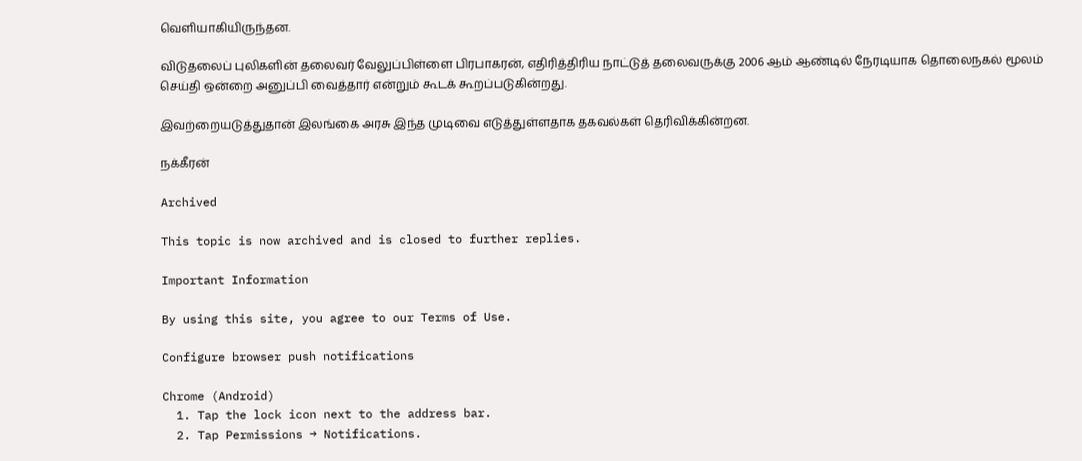வெளியாகியிருந்தன.

விடுதலைப் புலிகளின் தலைவர் வேலுப்பிள்ளை பிரபாகரன், எதிரித்திரிய நாட்டுத் தலைவருக்கு 2006 ஆம் ஆண்டில் நேரடியாக தொலைநகல் மூலம் செய்தி ஒன்றை அனுப்பி வைத்தார் என்றும் கூடக் கூறப்படுகின்றது.

இவற்றையடுத்துதான் இலங்கை அரசு இந்த முடிவை எடுத்துள்ளதாக தகவல்கள் தெரிவிக்கின்றன.

நக்கீரன்

Archived

This topic is now archived and is closed to further replies.

Important Information

By using this site, you agree to our Terms of Use.

Configure browser push notifications

Chrome (Android)
  1. Tap the lock icon next to the address bar.
  2. Tap Permissions → Notifications.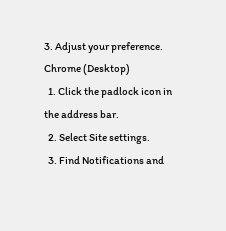3. Adjust your preference.
Chrome (Desktop)
  1. Click the padlock icon in the address bar.
  2. Select Site settings.
  3. Find Notifications and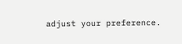adjust your preference.